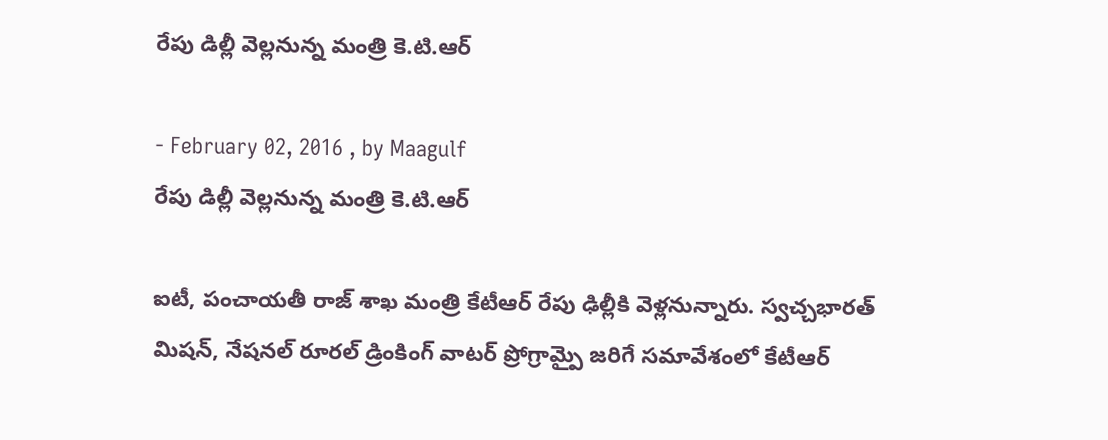రేపు డిల్లీ వెల్లనున్న మంత్రి కె.టి.ఆర్

- February 02, 2016 , by Maagulf
రేపు డిల్లీ వెల్లనున్న మంత్రి కె.టి.ఆర్

ఐటీ, పంచాయతీ రాజ్ శాఖ మంత్రి కేటీఆర్ రేపు ఢిల్లీకి వెళ్లనున్నారు. స్వచ్చభారత్ మిషన్, నేషనల్ రూరల్ డ్రింకింగ్ వాటర్ ప్రోగ్రామ్పై జరిగే సమావేశంలో కేటీఆర్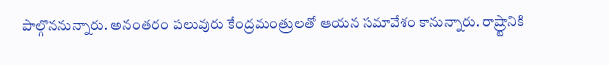పాల్గొననున్నారు. అనంతరం పలువురు కేంద్రమంత్రులతో ఆయన సమావేశం కానున్నారు. రాష్ర్టానికి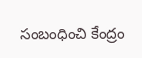సంబంధించి కేంద్రం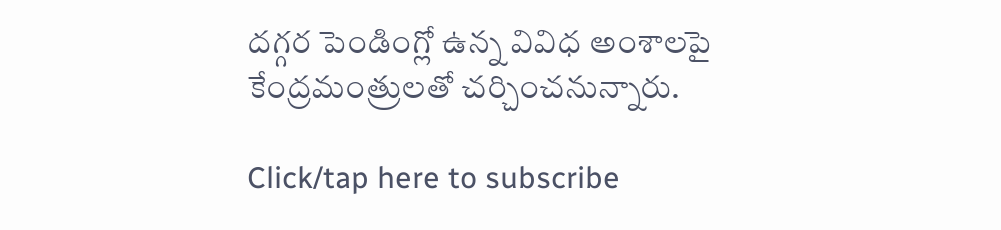దగ్గర పెండింగ్లో ఉన్న వివిధ అంశాలపై కేంద్రమంత్రులతో చర్చించనున్నారు.

Click/tap here to subscribe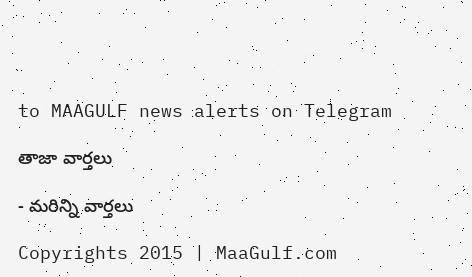to MAAGULF news alerts on Telegram

తాజా వార్తలు

- మరిన్ని వార్తలు

Copyrights 2015 | MaaGulf.com